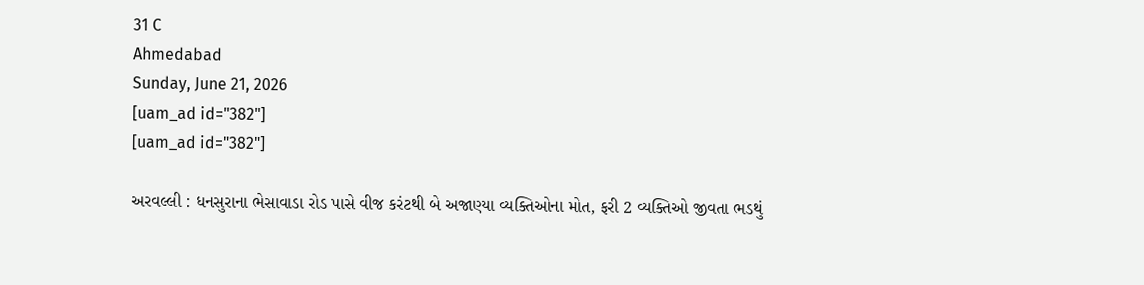31 C
Ahmedabad
Sunday, June 21, 2026
[uam_ad id="382"]
[uam_ad id="382"]

અરવલ્લી : ધનસુરાના ભેસાવાડા રોડ પાસે વીજ કરંટથી બે અજાણ્યા વ્યક્તિઓના મોત, ફરી 2 વ્યક્તિઓ જીવતા ભડથું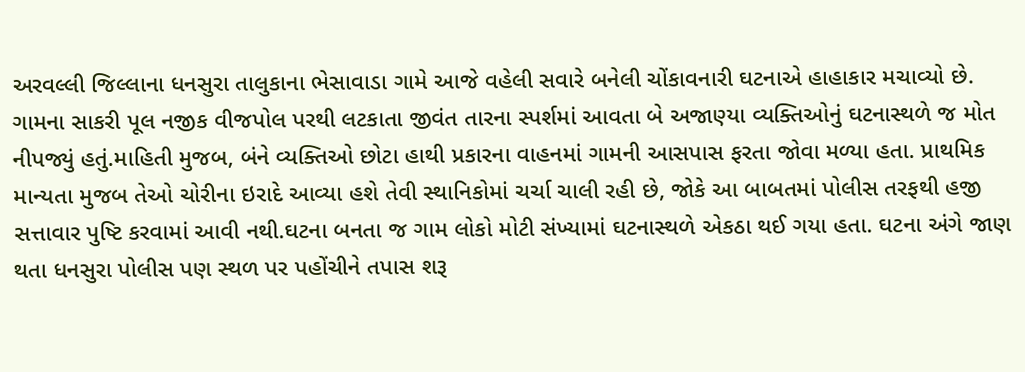અરવલ્લી જિલ્લાના ધનસુરા તાલુકાના ભેસાવાડા ગામે આજે વહેલી સવારે બનેલી ચોંકાવનારી ઘટનાએ હાહાકાર મચાવ્યો છે. ગામના સાકરી પૂલ નજીક વીજપોલ પરથી લટકાતા જીવંત તારના સ્પર્શમાં આવતા બે અજાણ્યા વ્યક્તિઓનું ઘટનાસ્થળે જ મોત નીપજ્યું હતું.માહિતી મુજબ, બંને વ્યક્તિઓ છોટા હાથી પ્રકારના વાહનમાં ગામની આસપાસ ફરતા જોવા મળ્યા હતા. પ્રાથમિક માન્યતા મુજબ તેઓ ચોરીના ઇરાદે આવ્યા હશે તેવી સ્થાનિકોમાં ચર્ચા ચાલી રહી છે, જોકે આ બાબતમાં પોલીસ તરફથી હજી સત્તાવાર પુષ્ટિ કરવામાં આવી નથી.ઘટના બનતા જ ગામ લોકો મોટી સંખ્યામાં ઘટનાસ્થળે એકઠા થઈ ગયા હતા. ઘટના અંગે જાણ થતા ધનસુરા પોલીસ પણ સ્થળ પર પહોંચીને તપાસ શરૂ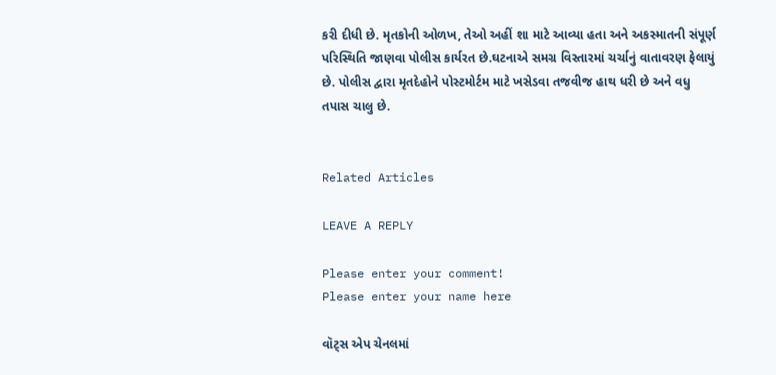કરી દીધી છે. મૃતકોની ઓળખ, તેઓ અહીં શા માટે આવ્યા હતા અને અકસ્માતની સંપૂર્ણ પરિસ્થિતિ જાણવા પોલીસ કાર્યરત છે.ઘટનાએ સમગ્ર વિસ્તારમાં ચર્ચાનું વાતાવરણ ફેલાયું છે. પોલીસ દ્વારા મૃતદેહોને પોસ્ટમોર્ટમ માટે ખસેડવા તજવીજ હાથ ધરી છે અને વધુ તપાસ ચાલુ છે.


Related Articles

LEAVE A REPLY

Please enter your comment!
Please enter your name here

વૉટ્સ એપ ચેનલમાં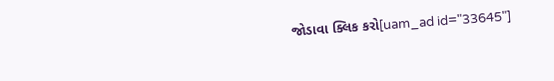જોડાવા ક્લિક કરો[uam_ad id="33645"]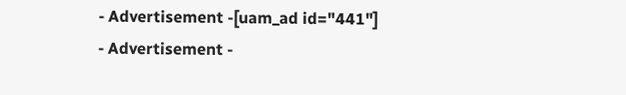- Advertisement -[uam_ad id="441"]
- Advertisement -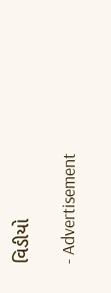વિડીયો

- Advertisement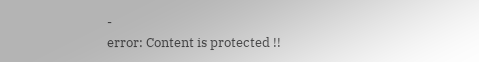-
error: Content is protected !!